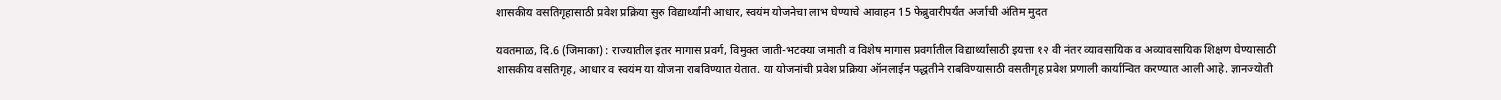शासकीय वसतिगृहासाठी प्रवेश प्रक्रिया सुरु विद्यार्थ्यांनी आधार, स्वयंम योजनेचा लाभ घेण्याचे आवाहन 15 फेब्रुवारीपर्यंत अर्जाची अंतिम मुदत

यवतमाळ, दि.6 (जिमाका) : राज्यातील इतर मागास प्रवर्ग, विमुक्त जाती-भटक्या जमाती व विशेष मागास प्रवर्गातील विद्यार्थ्यांसाठी इयत्ता १२ वी नंतर व्यावसायिक व अव्यावसायिक शिक्षण घेण्यासाठी शासकीय वसतिगृह, आधार व स्वयंम या योजना राबविण्यात येतात. या योजनांची प्रवेश प्रक्रिया ऑनलाईन पद्धतीने राबविण्यासाठी वसतीगृह प्रवेश प्रणाली कार्यान्वित करण्यात आली आहे. ज्ञानज्योती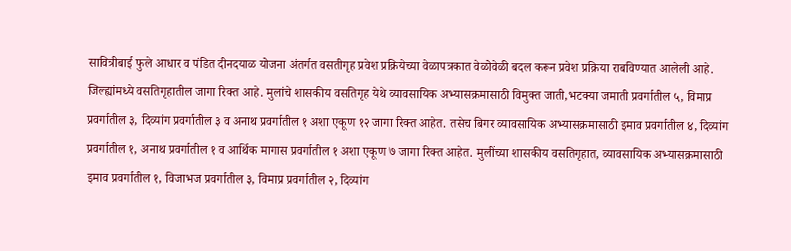सावित्रीबाई फुले आधार व पंडित दीनदयाळ योजना अंतर्गत वसतीगृह प्रवेश प्रक्रियेच्या वेळापत्रकात वेळोवेळी बदल करून प्रवेश प्रक्रिया राबविण्यात आलेली आहे. जिल्ह्यांमध्ये वसतिगृहातील जागा रिक्त आहे. मुलांचे शासकीय वसतिगृह येथे व्यावसायिक अभ्यासक्रमासाठी विमुक्त जाती,भटक्या जमाती प्रवर्गातील ५, विमाप्र प्रवर्गातील ३, दिव्यांग प्रवर्गातील ३ व अनाथ प्रवर्गातील १ अशा एकूण १२ जागा रिक्त आहेत. तसेच बिगर व्यावसायिक अभ्यासक्रमासाठी इमाव प्रवर्गातील ४, दिव्यांग प्रवर्गातील १, अनाथ प्रवर्गातील १ व आर्थिक मागास प्रवर्गातील १ अशा एकूण ७ जागा रिक्त आहेत. मुलींच्या शासकीय वसतिगृहात, व्यावसायिक अभ्यासक्रमासाठी इमाव प्रवर्गातील १, विजाभज प्रवर्गातील ३, विमाप्र प्रवर्गातील २, दिव्यांग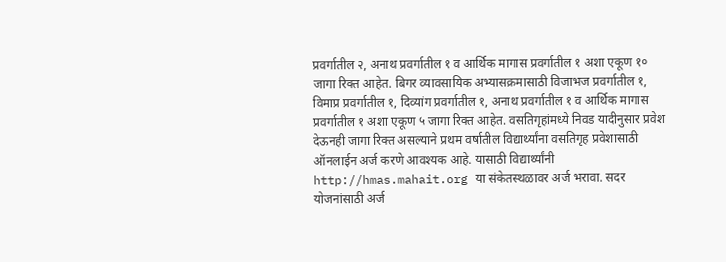प्रवर्गातील २, अनाथ प्रवर्गातील १ व आर्थिक मागास प्रवर्गातील १ अशा एकूण १० जागा रिक्त आहेत. बिगर व्यावसायिक अभ्यासक्रमासाठी विजाभज प्रवर्गातील १, विमाप्र प्रवर्गातील १, दिव्यांग प्रवर्गातील १, अनाथ प्रवर्गातील १ व आर्थिक मागास प्रवर्गातील १ अशा एकूण ५ जागा रिक्त आहेत. वसतिगृहांमध्ये निवड यादीनुसार प्रवेश देऊनही जागा रिक्त असल्याने प्रथम वर्षातील विद्यार्थ्यांना वसतिगृह प्रवेशासाठी ऑनलाईन अर्ज करणे आवश्यक आहे. यासाठी विद्यार्थ्यांनी http://hmas.mahait.org या संकेतस्थळावर अर्ज भरावा. सदर योजनांसाठी अर्ज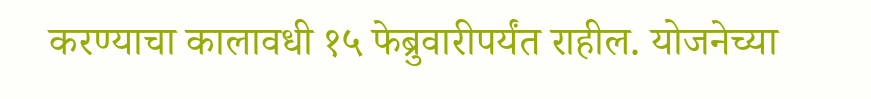करण्याचा कालावधी १५ फेब्रुवारीपर्यंत राहील. योजनेच्या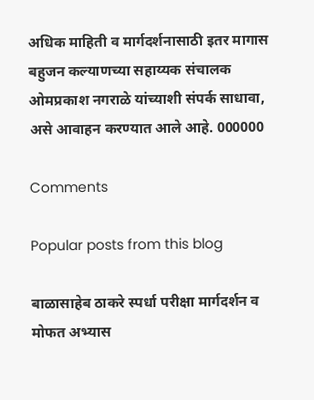अधिक माहिती व मार्गदर्शनासाठी इतर मागास बहुजन कल्याणच्या सहाय्यक संचालक ओमप्रकाश नगराळे यांच्याशी संपर्क साधावा, असे आवाहन करण्यात आले आहे. 000000

Comments

Popular posts from this blog

बाळासाहेब ठाकरे स्पर्धा परीक्षा मार्गदर्शन व मोफत अभ्यास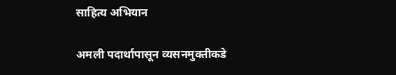साहित्य अभियान

अमली पदार्थापासून व्यसनमुक्तीकडे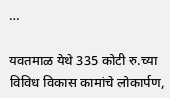…

यवतमाळ येथे 335 कोटी रु.च्या विविध विकास कामांचे लोकार्पण,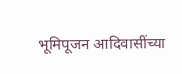भूमिपूजन आदिवासींच्या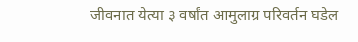जीवनात येत्या ३ वर्षांत आमुलाग्र परिवर्तन घडेल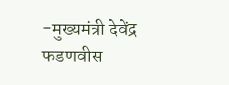-मुख्यमंत्री देवेंद्र फडणवीस